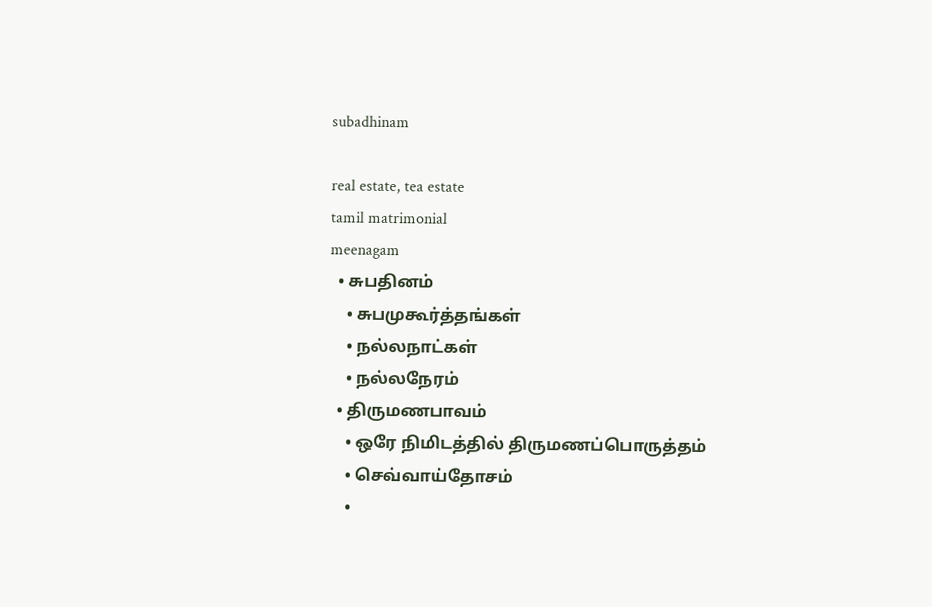subadhinam

real estate, tea estate
tamil matrimonial
meenagam
  • சுபதினம்
    • சுபமுகூர்த்தங்கள்
    • நல்லநாட்கள்
    • நல்லநேரம்
  • திருமணபாவம்
    • ஒரே நிமிடத்தில் திருமணப்பொருத்தம்
    • செவ்வாய்தோசம்
    •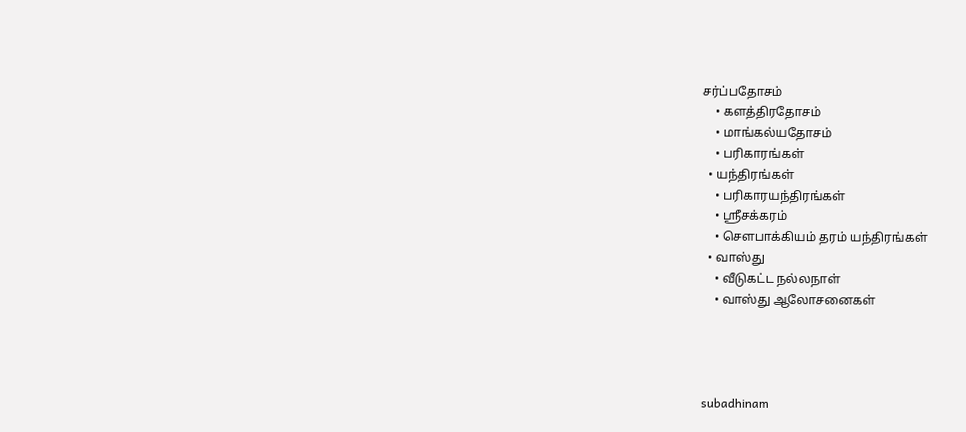சர்ப்பதோசம்
    • களத்திரதோசம்
    • மாங்கல்யதோசம்
    • பரிகாரங்கள்
  • யந்திரங்கள்
    • பரிகாரயந்திரங்கள்
    • ஸ்ரீசக்கரம்
    • சௌபாக்கியம் தரம் யந்திரங்கள்
  • வாஸ்து
    • வீடுகட்ட நல்லநாள்
    • வாஸ்து ஆலோசனைகள்




subadhinam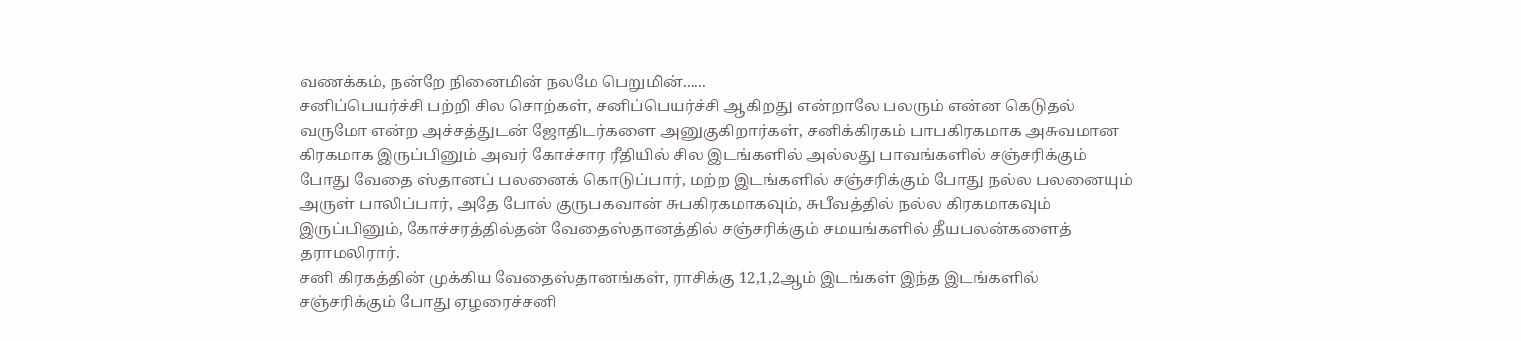வணக்கம், நன்றே நினைமின் நலமே பெறுமின்......
சனிப்பெயர்ச்சி பற்றி சில சொற்கள், சனிப்பெயர்ச்சி ஆகிறது என்றாலே பலரும் என்ன கெடுதல் வருமோ என்ற அச்சத்துடன் ஜோதிடர்களை அனுகுகிறார்கள், சனிக்கிரகம் பாபகிரகமாக அசுவமான கிரகமாக இருப்பினும் அவர் கோச்சார ரீதியில் சில இடங்களில் அல்லது பாவங்களில் சஞ்சரிக்கும் போது வேதை ஸ்தானப் பலனைக் கொடுப்பார், மற்ற இடங்களில் சஞ்சரிக்கும் போது நல்ல பலனையும் அருள் பாலிப்பார், அதே போல் குருபகவான் சுபகிரகமாகவும், சுபீவத்தில் நல்ல கிரகமாகவும் இருப்பினும், கோச்சரத்தில்தன் வேதைஸ்தானத்தில் சஞ்சரிக்கும் சமயங்களில் தீயபலன்களைத் தராமலிரார்.
சனி கிரகத்தின் முக்கிய வேதைஸ்தானங்கள், ராசிக்கு 12,1,2ஆம் இடங்கள் இந்த இடங்களில் சஞ்சரிக்கும் போது ஏழரைச்சனி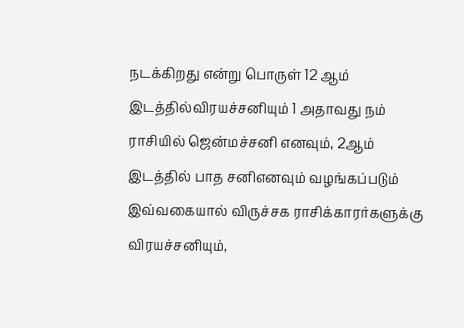நடக்கிறது என்று பொருள் 12 ஆம் இடத்தில்விரயச்சனியும் 1 அதாவது நம் ராசியில் ஜென்மச்சனி எனவும், 2ஆம் இடத்தில் பாத சனிஎனவும் வழங்கப்படும் இவ்வகையால் விருச்சக ராசிக்காரர்களுக்கு விரயச்சனியும்,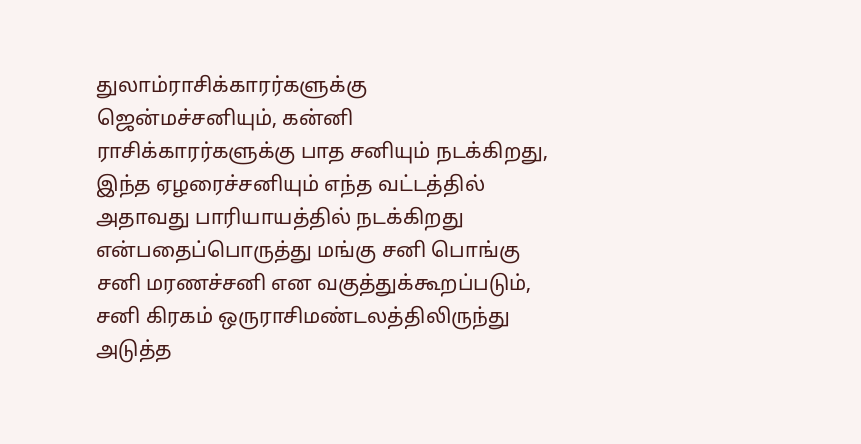துலாம்ராசிக்காரர்களுக்கு ஜென்மச்சனியும், கன்னி ராசிக்காரர்களுக்கு பாத சனியும் நடக்கிறது, இந்த ஏழரைச்சனியும் எந்த வட்டத்தில் அதாவது பாரியாயத்தில் நடக்கிறது என்பதைப்பொருத்து மங்கு சனி பொங்கு சனி மரணச்சனி என வகுத்துக்கூறப்படும், சனி கிரகம் ஒருராசிமண்டலத்திலிருந்து அடுத்த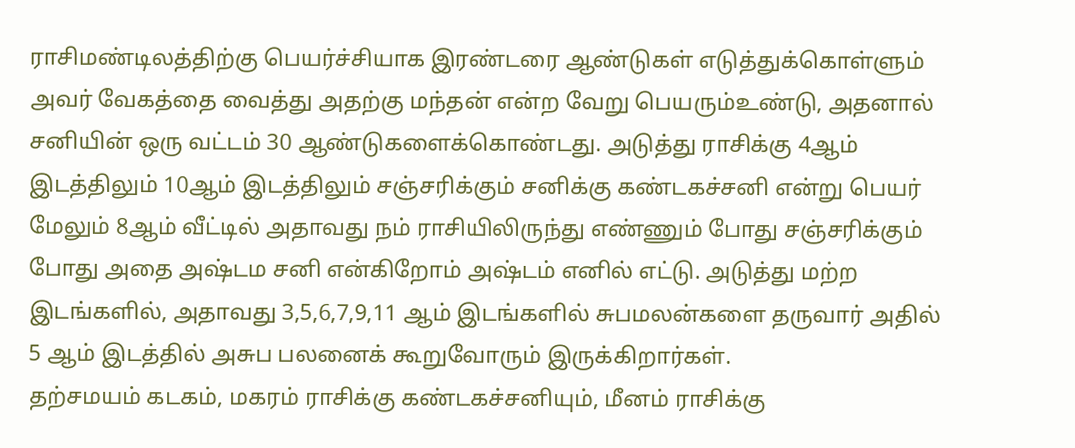ராசிமண்டிலத்திற்கு பெயர்ச்சியாக இரண்டரை ஆண்டுகள் எடுத்துக்கொள்ளும் அவர் வேகத்தை வைத்து அதற்கு மந்தன் என்ற வேறு பெயரும்உண்டு, அதனால் சனியின் ஒரு வட்டம் 30 ஆண்டுகளைக்கொண்டது. அடுத்து ராசிக்கு 4ஆம் இடத்திலும் 10ஆம் இடத்திலும் சஞ்சரிக்கும் சனிக்கு கண்டகச்சனி என்று பெயர் மேலும் 8ஆம் வீட்டில் அதாவது நம் ராசியிலிருந்து எண்ணும் போது சஞ்சரிக்கும் போது அதை அஷ்டம சனி என்கிறோம் அஷ்டம் எனில் எட்டு. அடுத்து மற்ற இடங்களில், அதாவது 3,5,6,7,9,11 ஆம் இடங்களில் சுபமலன்களை தருவார் அதில் 5 ஆம் இடத்தில் அசுப பலனைக் கூறுவோரும் இருக்கிறார்கள்.
தற்சமயம் கடகம், மகரம் ராசிக்கு கண்டகச்சனியும், மீனம் ராசிக்கு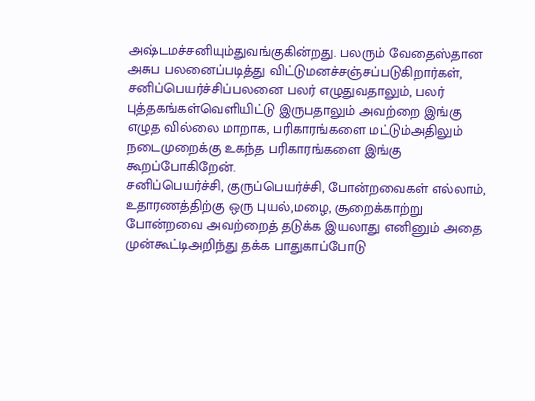அஷ்டமச்சனியும்துவங்குகின்றது. பலரும் வேதைஸ்தான அசுப பலனைப்படித்து விட்டுமனச்சஞ்சப்படுகிறார்கள், சனிப்பெயர்ச்சிப்பலனை பலர் எழுதுவதாலும், பலர் புத்தகங்கள்வெளியிட்டு இருபதாலும் அவற்றை இங்கு எழுத வில்லை மாறாக, பரிகாரங்களை மட்டும்அதிலும் நடைமுறைக்கு உகந்த பரிகாரங்களை இங்கு கூறப்போகிறேன்.
சனிப்பெயர்ச்சி, குருப்பெயர்ச்சி, போன்றவைகள் எல்லாம், உதாரணத்திற்கு ஒரு புயல்,மழை, சூறைக்காற்று போன்றவை அவற்றைத் தடுக்க இயலாது எனினும் அதை முன்கூட்டிஅறிந்து தக்க பாதுகாப்போடு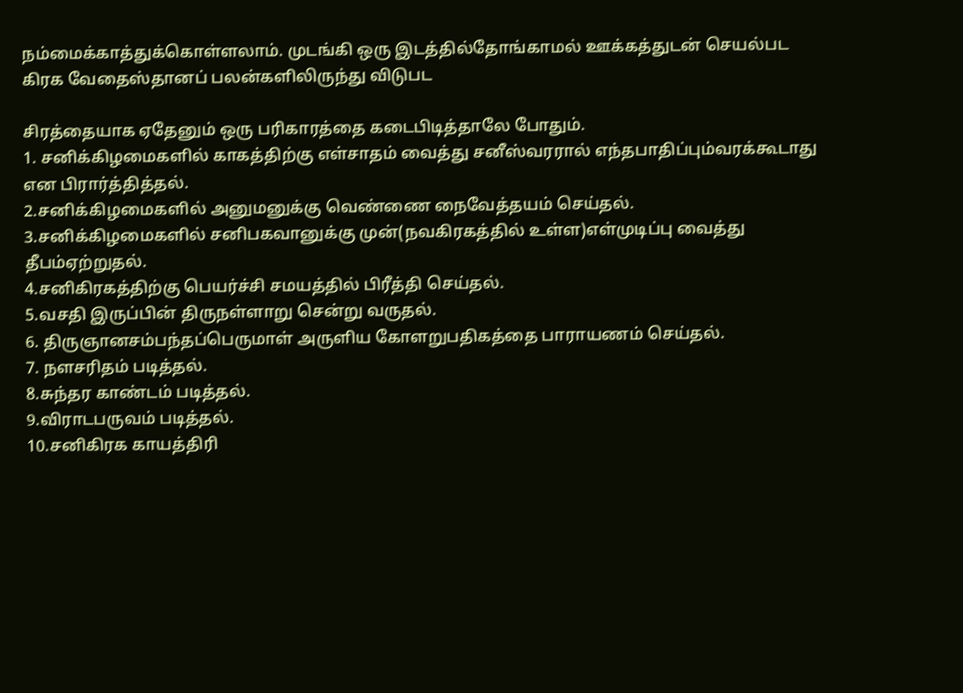நம்மைக்காத்துக்கொள்ளலாம். முடங்கி ஒரு இடத்தில்தோங்காமல் ஊக்கத்துடன் செயல்பட கிரக வேதைஸ்தானப் பலன்களிலிருந்து விடுபட

சிரத்தையாக ஏதேனும் ஒரு பரிகாரத்தை கடைபிடித்தாலே போதும்.
1. சனிக்கிழமைகளில் காகத்திற்கு எள்சாதம் வைத்து சனீஸ்வரரால் எந்தபாதிப்பும்வரக்கூடாது என பிரார்த்தித்தல்.
2.சனிக்கிழமைகளில் அனுமனுக்கு வெண்ணை நைவேத்தயம் செய்தல்.
3.சனிக்கிழமைகளில் சனிபகவானுக்கு முன்(நவகிரகத்தில் உள்ள)எள்முடிப்பு வைத்து தீபம்ஏற்றுதல்.
4.சனிகிரகத்திற்கு பெயர்ச்சி சமயத்தில் பிரீத்தி செய்தல்.
5.வசதி இருப்பின் திருநள்ளாறு சென்று வருதல்.
6. திருஞானசம்பந்தப்பெருமாள் அருளிய கோளறுபதிகத்தை பாராயணம் செய்தல்.
7. நளசரிதம் படித்தல்.
8.சுந்தர காண்டம் படித்தல்.
9.விராடபருவம் படித்தல்.
10.சனிகிரக காயத்திரி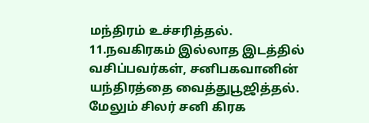மந்திரம் உச்சரித்தல்.
11.நவகிரகம் இல்லாத இடத்தில் வசிப்பவர்கள், சனிபகவானின் யந்திரத்தை வைத்துபூஜித்தல்.
மேலும் சிலர் சனி கிரக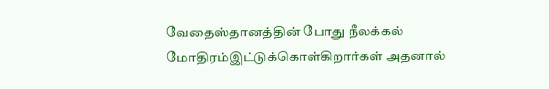வேதைஸ்தானத்தின் போது நீலக்கல் மோதிரம்இட்டுக்கொள்கிறார்கள் அதனால்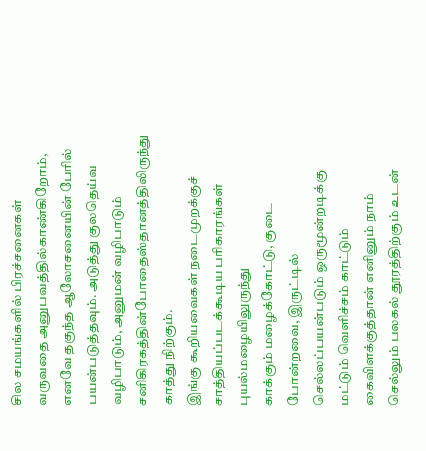சில சமயங்களில் பிரச்சனைகள் வருவதை அனுபவத்தில்காண்கிறோம், எனவே தகுந்த ஆலோசனையின் பேரில் பயன்படுத்தவும். அடுத்து குலதெய்வ வழிபாடும், அனுமன் வழிபாடும் சனிகிரகத்தின்போதைஸ்தானத்திலிருந்து காத்து நிற்கும்.
இங்கு கூறியவைகள் நடைமுறக்குச் சாத்தியப்படக்கூடிய பரிகாரங்கள் புயல்மழையிலுருந்து
காக்கும் மழைக்கோட்டு, குடை போன்றவை, இருட்டில் செல்லப்பயன்படும் ஒருமூன்றடிக்கு மட்டும் வெளிச்சம் காட்டும் கைவிளக்குத்தான் எனினும் நாம் செல்லும் பலகல் தூரத்திற்கும் உடன்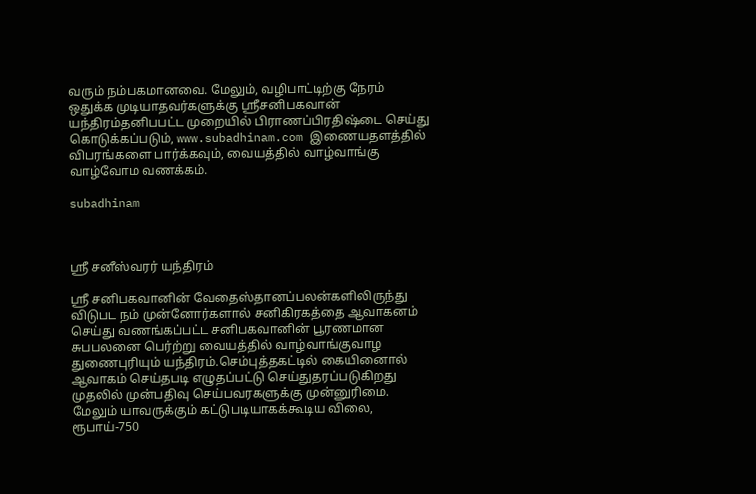வரும் நம்பகமானவை. மேலும், வழிபாட்டிற்கு நேரம் ஒதுக்க முடியாதவர்களுக்கு ஸ்ரீசனிபகவான் யந்திரம்தனிபபட்ட முறையில் பிராணப்பிரதிஷ்டை செய்து கொடுக்கப்படும், www.subadhinam.com இணையதளத்தில் விபரங்களை பார்க்கவும், வையத்தில் வாழ்வாங்கு வாழ்வோம வணக்கம்.

subadhinam



ஸ்ரீ சனீஸ்வரர் யந்திரம்

ஸ்ரீ சனிபகவானின் வேதைஸ்தானப்பலன்களிலிருந்து விடுபட நம் முன்னோர்களால் சனிகிரகத்தை ஆவாகனம் செய்து வணங்கப்பட்ட சனிபகவானின் பூரணமான சுபபலனை பெர்ற்று வையத்தில் வாழ்வாங்குவாழ துணைபுரியும் யந்திரம்.செம்புத்தகட்டில் கையினைால் ஆவாகம் செய்தபடி எழுதப்பட்டு செய்துதரப்படுகிறது முதலில் முன்பதிவு செய்பவரகளுக்கு முன்னுரிமை. மேலும் யாவருக்கும் கட்டுபடியாகக்கூடிய விலை, ரூபாய்-750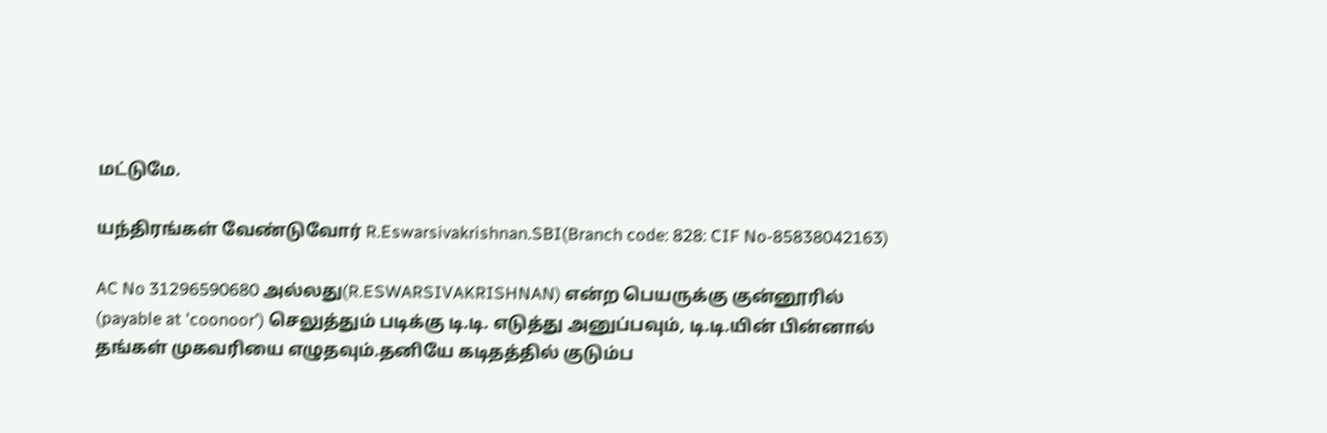மட்டுமே.

யந்திரங்கள் வேண்டுவோர் R.Eswarsivakrishnan.SBI(Branch code: 828: CIF No-85838042163)

AC No 31296590680 அல்லது(R.ESWARSIVAKRISHNAN) என்ற பெயருக்கு குன்னூரில்
(payable at 'coonoor') செலுத்தும் படிக்கு டி.டி. எடுத்து அனுப்பவும், டி.டி.யின் பின்னால்
தங்கள் முகவரியை எழுதவும்.தனியே கடிதத்தில் குடும்ப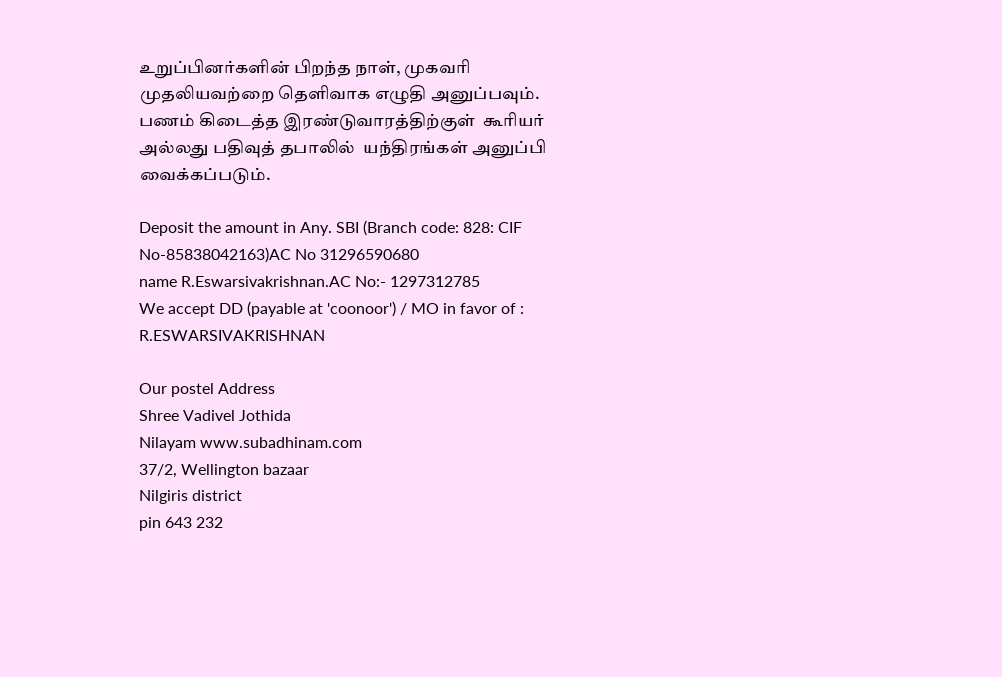உறுப்பினர்களின் பிறந்த நாள், முகவரி முதலியவற்றை தெளிவாக எழுதி அனுப்பவும். பணம் கிடைத்த இரண்டுவாரத்திற்குள்  கூரியர் அல்லது பதிவுத் தபாலில்  யந்திரங்கள் அனுப்பி வைக்கப்படும்.

Deposit the amount in Any. SBI (Branch code: 828: CIF No-85838042163)AC No 31296590680
name R.Eswarsivakrishnan.AC No:- 1297312785
We accept DD (payable at 'coonoor') / MO in favor of : R.ESWARSIVAKRISHNAN

Our postel Address
Shree Vadivel Jothida
Nilayam www.subadhinam.com
37/2, Wellington bazaar
Nilgiris district
pin 643 232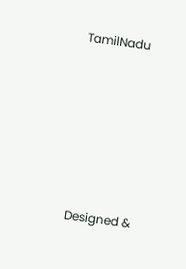TamilNadu






Designed &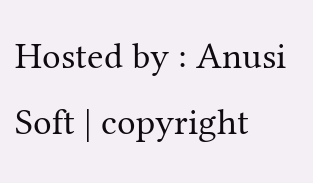Hosted by : Anusi Soft | copyright